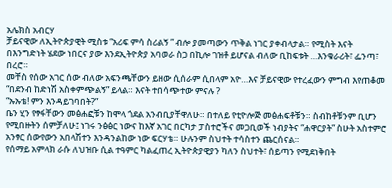አሌክስ አብርሃ
ቻይናዊው ለኢትዮጵያዊት ሚስቱ “አሪፍ ምሳ ስሪልኝ ” ብሎ ያመጣውን ጥቅል ነገር ያቀብላታል። የሚስት እናት በእንግድነት ሄደው ነበርና ያው እንደኢትዮጵያ አባወራ ስጋ በኪሎ ገዝቶ ይሆናል ብለው ቢከፍቱት …እንቁራሪት፣ ፌንጣ፣ በረሮ።
መቸስ የሰው አገር ሰው ብለው አፍንጫቸውን ይዘው ሲሰራም ሲበላም አዮ…እና ቻይናዊው የተረፈውን ምግብ እየጠቆመ “በደንብ ከድነሽ አስቀምጭልኝ” ይላል። እናት ተበሳጭተው ምናሉ ?
“ኡኡቴ! ምን እንዳይገባበት?”
ቤን ሂን የፃፋቸውን መፅሐፎቹን ከሞላ ጎደል አንብቢያቸዋለሁ። በተለይ የቲዮሎጅ መፅሐፍቶቹን። ስብከቶቹንም ቢሆን የሚበዙትን ሰምቻለሁ፤ ነገሩ ንፅፅር ነውና ከእኛ አገር በርካታ ፓስተሮችና መጋቢወች ነብያትና “ሐዋርያት” ስሁት አስተምሮ አንፃር ሰውየውን አበላሽተን እንዳንልከው ነው ፍርሃቴ። ሁሉንም ስህተት ተሳስተን ጨርሰናል።
የሰማይ አምላክ ራሱ ለህዝቡ ሲል ተዓምር ካልፈጠረ ኢትዮጵያዊያን ካለን ስህተት፣ ሰይጣን የሚደነቅበት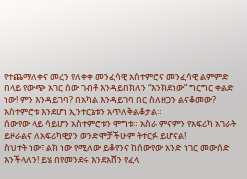የተጨማለቀና መረን የለቀቀ መንፈሳዊ አስተምሮና መንፈሳዊ ልምምድ በላይ የውጭ አገር ሰው ገብቶ እንዳይበክለን “እንክደነው” ግርግር ቀልድ ነው! ምን እንዳይገባ? በአካል እንዳይገባ በር ስለዘጋን ልናቆመው? አስተምሮቱ እንደሆነ ኢንተርኔቱን አጥለቅልቆታል።
ሰውየው ላይ ሳይሆን አስተምሮቱን ሞግቱ። አስራ ምናምን የአፍሪካ አገራት ይዞራልና ለአፍሪካዊያን ወንድሞቻችሁም ትተርፉ ይሆናል!
ስህተት ነው፣ ልክ ነው የሚለው ይቆየንና ከሰውየው አንድ ነገር መውሰድ እንችላለን! ይሄ በየመንደሩ እንደአሸን የፈላ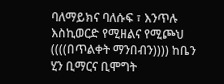ባለማይክና ባለሱፍ ፣ እንጥሉ እስኪወርድ የሚዘልና የሚጮህ ((((በጥልቀት ማንበብን)))) ከቤን ሂን ቢማርና ቢሞግት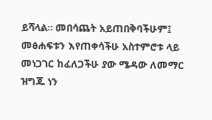ይሻላል። መበሳጨት አይጠበቅባችሁም፤ መፅሐፍቱን እየጠቀሳችሁ አስተምሮቱ ላይ መነጋገር ከፈለጋችሁ ያው ሜዳው ለመማር ዝግጁ ነን